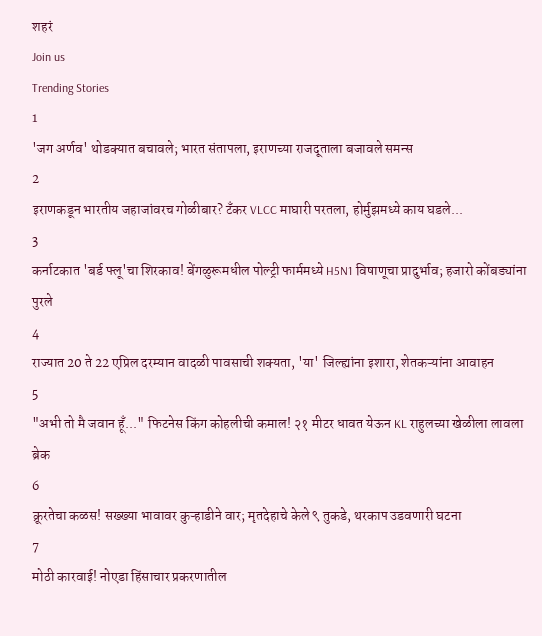शहरं
Join us
Trending Stories
1
'जग अर्णव' थोडक्यात बचावले; भारत संतापला, इराणच्या राजदूताला बजावले समन्स
2
इराणकडून भारतीय जहाजांवरच गोळीबार? टँकर VLCC माघारी परतला, होर्मुझमध्ये काय घडले...
3
कर्नाटकात 'बर्ड फ्लू'चा शिरकाव! बेंगळुरूमधील पोल्ट्री फार्ममध्ये H5N1 विषाणूचा प्रादुर्भाव; हजारो कोंबड्यांना पुरले
4
राज्यात 20 ते 22 एप्रिल दरम्यान वादळी पावसाची शक्यता, 'या' जिल्ह्यांना इशारा, शेतकऱ्यांना आवाहन
5
"अभी तो मै जवान हूँ..." फिटनेस किंग कोहलीची कमाल! २१ मीटर धावत येऊन KL राहुलच्या खेळीला लावला ब्रेक
6
क्रूरतेचा कळस! सख्ख्या भावावर कुऱ्हाडीने वार; मृतदेहाचे केले ९ तुकडे, थरकाप उडवणारी घटना
7
मोठी कारवाई! नोएडा हिंसाचार प्रकरणातील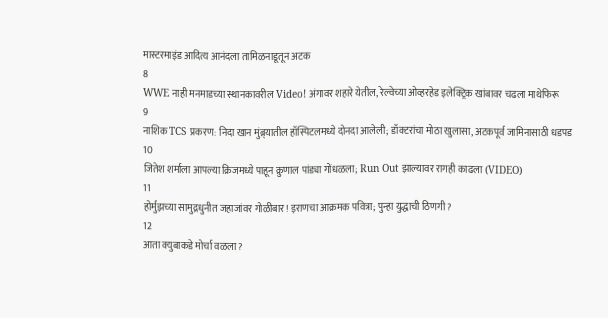मास्टरमाइंड आदित्य आनंदला तामिळनाडूतून अटक
8
WWE नाही मनमाडच्या स्थानकावरील Video! अंगावर शहारे येतील, रेल्वेच्या ओव्हरहेड इलेक्ट्रिक खांबावर चढला माथेफिरू
9
नाशिक TCS प्रकरण: निदा खान मुंब्र्यातील हॉस्पिटलमध्ये दोनदा आलेली; डॉक्टरांचा मोठा खुलासा, अटकपूर्व जामिनासाठी धडपड
10
जितेश शर्माला आपल्या क्रिजमध्ये पाहून क्रुणाल पांड्या गोंधळला; Run Out झाल्यावर रागही काढला (VIDEO)
11
होर्मुझच्या सामुद्रधुनीत जहाजांवर गोळीबार! इराणचा आक्रमक पवित्रा; पुन्हा युद्धाची ठिणगी?
12
आता क्युबाकडे मोर्चा वळला?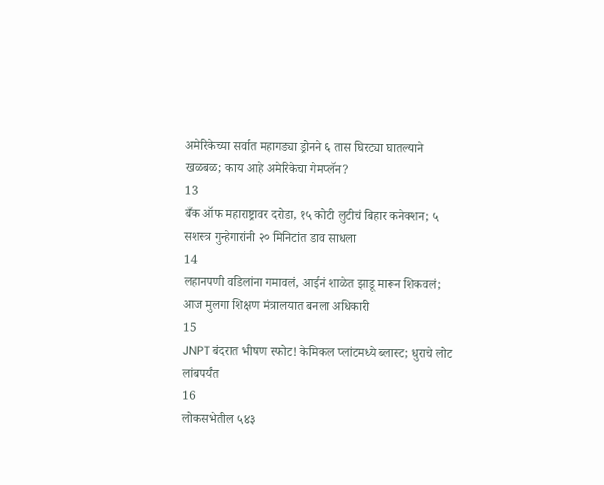अमेरिकेच्या सर्वात महागड्या ड्रोनने ६ तास घिरट्या घातल्याने खळबळ; काय आहे अमेरिकेचा गेमप्लॅन?
13
बँक ऑफ महाराष्ट्रावर दरोडा, १५ कोटी लुटीचं बिहार कनेक्शन; ५ सशस्त्र गुन्हेगारांनी २० मिनिटांत डाव साधला
14
लहानपणी वडिलांना गमावलं, आईनं शाळेत झाडू मारून शिकवलं; आज मुलगा शिक्षण मंत्रालयात बनला अधिकारी
15
JNPT बंदरात भीषण स्फोट! केमिकल प्लांटमध्ये ब्लास्ट; धुराचे लोट लांबपर्यंत
16
लोकसभेतील ५४३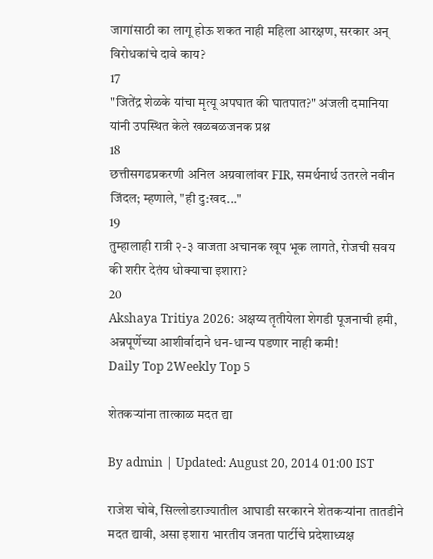जागांसाठी का लागू होऊ शकत नाही महिला आरक्षण, सरकार अन् विरोधकांचे दावे काय?
17
"जितेंद्र शेळके यांचा मृत्यू अपघात की घातपात?" अंजली दमानिया यांनी उपस्थित केले खळबळजनक प्रश्न
18
छत्तीसगढप्रकरणी अनिल अग्रवालांवर FIR, समर्थनार्थ उतरले नवीन जिंदल; म्हणाले, "ही दु:खद..."
19
तुम्हालाही रात्री २-३ वाजता अचानक खूप भूक लागते, रोजची सवय की शरीर देतंय धोक्याचा इशारा?
20
Akshaya Tritiya 2026: अक्षय्य तृतीयेला शेगडी पूजनाची हमी, अन्नपूर्णेच्या आशीर्वादाने धन-धान्य पडणार नाही कमी!
Daily Top 2Weekly Top 5

शेतकऱ्यांना तात्काळ मदत द्या

By admin | Updated: August 20, 2014 01:00 IST

राजेश चोबे, सिल्लोडराज्यातील आघाडी सरकारने शेतकऱ्यांना तातडीने मदत द्यावी, असा इशारा भारतीय जनता पार्टीचे प्रदेशाध्यक्ष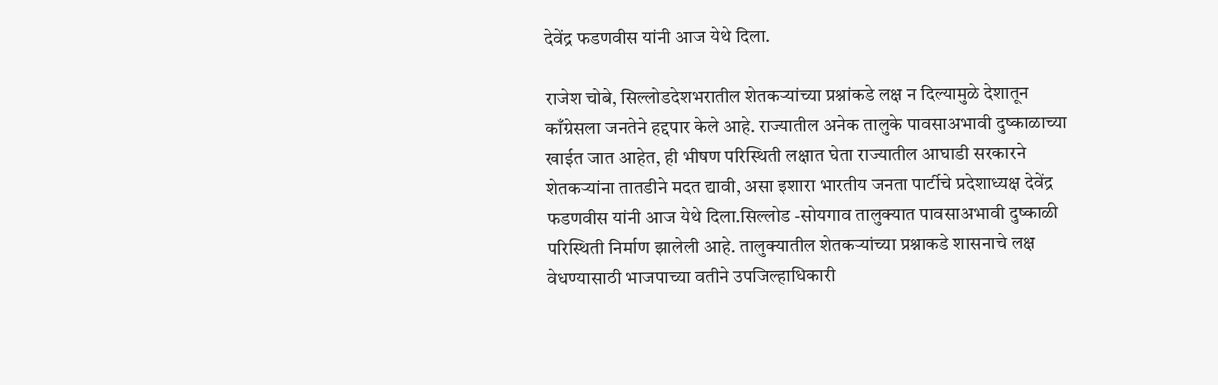देवेंद्र फडणवीस यांनी आज येथे दिला.

राजेश चोबे, सिल्लोडदेशभरातील शेतकऱ्यांच्या प्रश्नांकडे लक्ष न दिल्यामुळे देशातून काँग्रेसला जनतेने हद्दपार केले आहे. राज्यातील अनेक तालुके पावसाअभावी दुष्काळाच्या खाईत जात आहेत, ही भीषण परिस्थिती लक्षात घेता राज्यातील आघाडी सरकारने शेतकऱ्यांना तातडीने मदत द्यावी, असा इशारा भारतीय जनता पार्टीचे प्रदेशाध्यक्ष देवेंद्र फडणवीस यांनी आज येथे दिला.सिल्लोड -सोयगाव तालुक्यात पावसाअभावी दुष्काळी परिस्थिती निर्माण झालेली आहे. तालुक्यातील शेतकऱ्यांच्या प्रश्नाकडे शासनाचे लक्ष वेधण्यासाठी भाजपाच्या वतीने उपजिल्हाधिकारी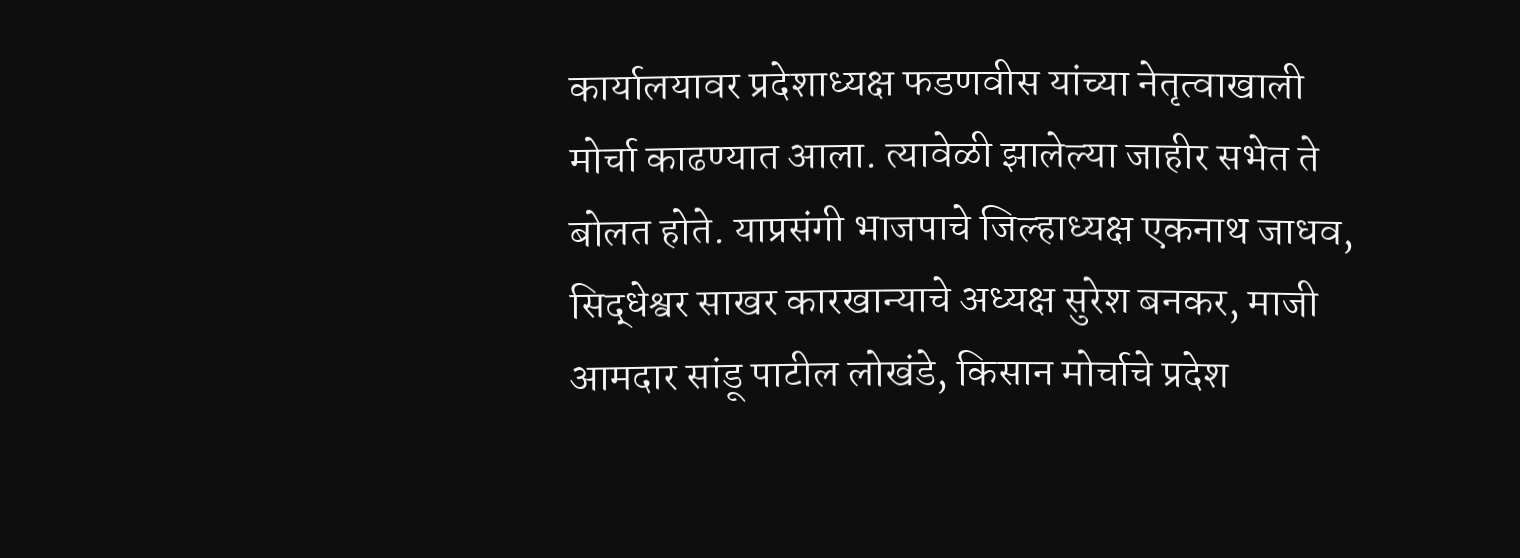कार्यालयावर प्रदेशाध्यक्ष फडणवीस यांच्या नेतृत्वाखाली मोर्चा काढण्यात आला. त्यावेळी झालेल्या जाहीर सभेत ते बोलत होते. याप्रसंगी भाजपाचे जिल्हाध्यक्ष एकनाथ जाधव, सिद्धेश्वर साखर कारखान्याचे अध्यक्ष सुरेश बनकर, माजी आमदार सांडू पाटील लोखंडे, किसान मोर्चाचे प्रदेश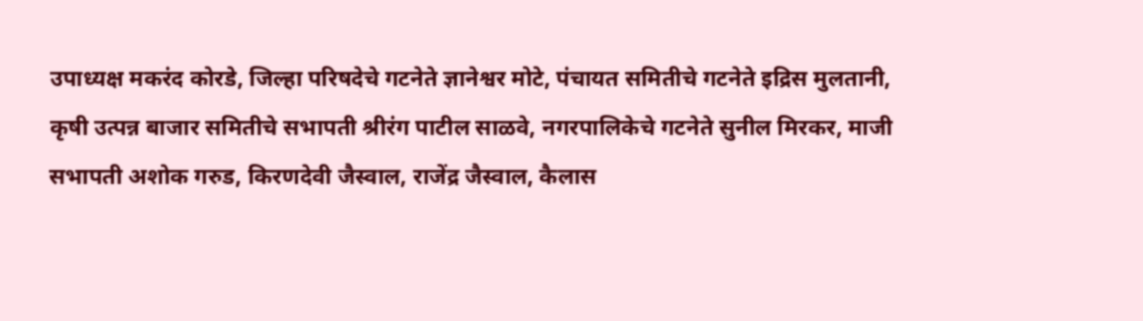उपाध्यक्ष मकरंद कोरडे, जिल्हा परिषदेचे गटनेते ज्ञानेश्वर मोटे, पंचायत समितीचे गटनेते इद्रिस मुलतानी, कृषी उत्पन्न बाजार समितीचे सभापती श्रीरंग पाटील साळवे, नगरपालिकेचे गटनेते सुनील मिरकर, माजी सभापती अशोक गरुड, किरणदेवी जैस्वाल, राजेंद्र जैस्वाल, कैलास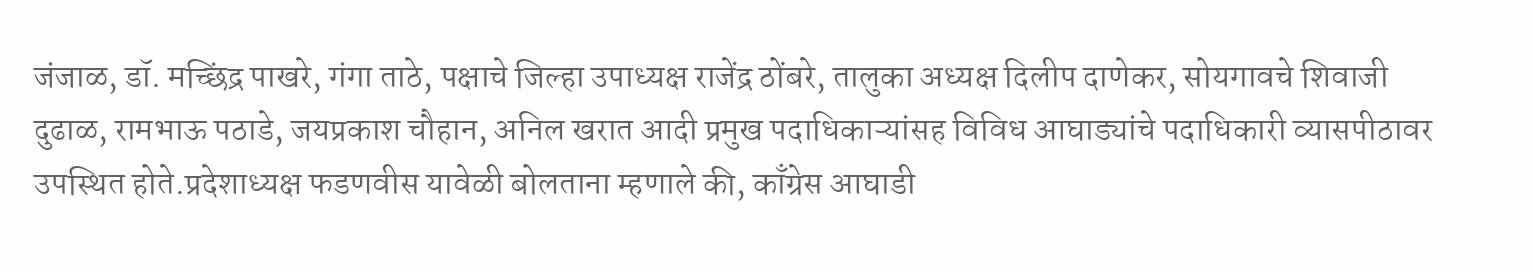जंजाळ, डॉ. मच्छिंद्र पाखरे, गंगा ताठे, पक्षाचे जिल्हा उपाध्यक्ष राजेंद्र ठोंबरे, तालुका अध्यक्ष दिलीप दाणेकर, सोयगावचे शिवाजी दुढाळ, रामभाऊ पठाडे, जयप्रकाश चौहान, अनिल खरात आदी प्रमुख पदाधिकाऱ्यांसह विविध आघाड्यांचे पदाधिकारी व्यासपीठावर उपस्थित होते.प्रदेशाध्यक्ष फडणवीस यावेळी बोलताना म्हणाले की, काँग्रेस आघाडी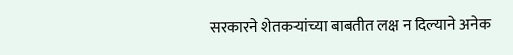सरकारने शेतकऱ्यांच्या बाबतीत लक्ष न दिल्याने अनेक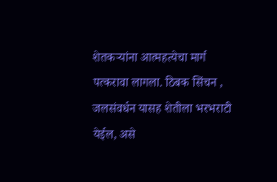शेतकऱ्यांना आत्महत्येचा मार्ग पत्करावा लागला. ठिबक सिंचन , जलसंवर्धन यासह शेतीला भरभराटी येईल, असे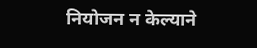नियोजन न केल्याने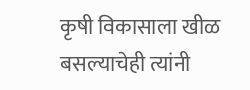कृषी विकासाला खीळ बसल्याचेही त्यांनी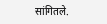सांगितले.